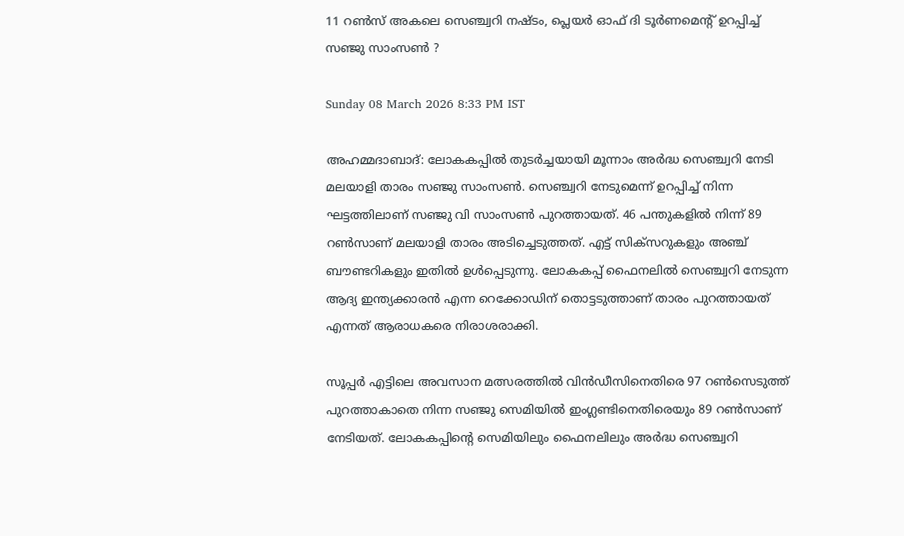11 റണ്‍സ് അകലെ സെഞ്ച്വറി നഷ്ടം, പ്ലെയര്‍ ഓഫ് ദി ടൂര്‍ണമെന്റ് ഉറപ്പിച്ച് സഞ്ജു സാംസണ്‍ ?

Sunday 08 March 2026 8:33 PM IST

അഹമ്മദാബാദ്: ലോകകപ്പില്‍ തുടര്‍ച്ചയായി മൂന്നാം അര്‍ദ്ധ സെഞ്ച്വറി നേടി മലയാളി താരം സഞ്ജു സാംസണ്‍. സെഞ്ച്വറി നേടുമെന്ന് ഉറപ്പിച്ച് നിന്ന ഘട്ടത്തിലാണ് സഞ്ജു വി സാംസണ്‍ പുറത്തായത്. 46 പന്തുകളില്‍ നിന്ന് 89 റണ്‍സാണ് മലയാളി താരം അടിച്ചെടുത്തത്. എട്ട് സിക്‌സറുകളും അഞ്ച് ബൗണ്ടറികളും ഇതില്‍ ഉള്‍പ്പെടുന്നു. ലോകകപ്പ് ഫൈനലില്‍ സെഞ്ച്വറി നേടുന്ന ആദ്യ ഇന്ത്യക്കാരന്‍ എന്ന റെക്കോഡിന് തൊട്ടടുത്താണ് താരം പുറത്തായത് എന്നത് ആരാധകരെ നിരാശരാക്കി.

സൂപ്പര്‍ എട്ടിലെ അവസാന മത്സരത്തില്‍ വിന്‍ഡീസിനെതിരെ 97 റണ്‍സെടുത്ത് പുറത്താകാതെ നിന്ന സഞ്ജു സെമിയില്‍ ഇംഗ്ലണ്ടിനെതിരെയും 89 റണ്‍സാണ് നേടിയത്. ലോകകപ്പിന്റെ സെമിയിലും ഫൈനലിലും അര്‍ദ്ധ സെഞ്ച്വറി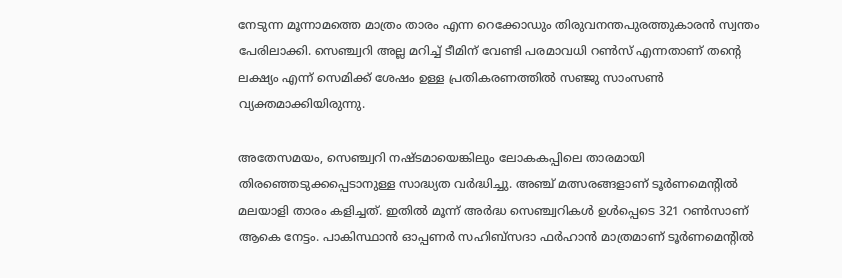നേടുന്ന മൂന്നാമത്തെ മാത്രം താരം എന്ന റെക്കോഡും തിരുവനന്തപുരത്തുകാരന്‍ സ്വന്തം പേരിലാക്കി. സെഞ്ച്വറി അല്ല മറിച്ച് ടീമിന് വേണ്ടി പരമാവധി റണ്‍സ് എന്നതാണ് തന്റെ ലക്ഷ്യം എന്ന് സെമിക്ക് ശേഷം ഉള്ള പ്രതികരണത്തില്‍ സഞ്ജു സാംസണ്‍ വ്യക്തമാക്കിയിരുന്നു.

അതേസമയം, സെഞ്ച്വറി നഷ്ടമായെങ്കിലും ലോകകപ്പിലെ താരമായി തിരഞ്ഞെടുക്കപ്പെടാനുള്ള സാദ്ധ്യത വര്‍ദ്ധിച്ചു. അഞ്ച് മത്സരങ്ങളാണ് ടൂര്‍ണമെന്റില്‍ മലയാളി താരം കളിച്ചത്. ഇതില്‍ മൂന്ന് അര്‍ദ്ധ സെഞ്ച്വറികള്‍ ഉള്‍പ്പെടെ 321 റണ്‍സാണ് ആകെ നേട്ടം. പാകിസ്ഥാന്‍ ഓപ്പണര്‍ സഹിബ്‌സദാ ഫര്‍ഹാന്‍ മാത്രമാണ് ടൂര്‍ണമെന്റില്‍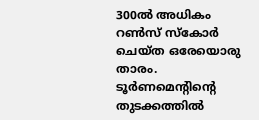300ല്‍ അധികം റണ്‍സ് സ്‌കോര്‍ ചെയ്ത ഒരേയൊരു താരം. ടൂര്‍ണമെന്റിന്റെ തുടക്കത്തില്‍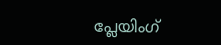പ്ലേയിംഗ്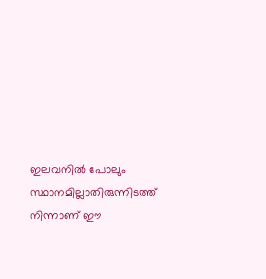ഇലവനില്‍ പോലും സ്ഥാനമില്ലാതിരുന്നിടത്ത് നിന്നാണ് ഈ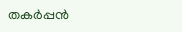തകര്‍പ്പന്‍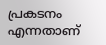പ്രകടനം എന്നതാണ്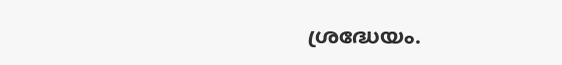ശ്രദ്ധേയം.